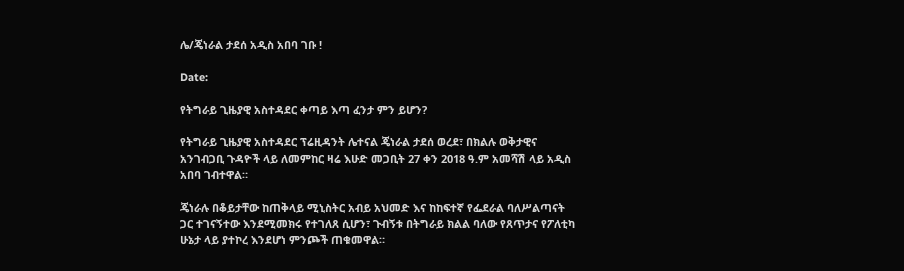ሌ/ጄነራል ታደሰ አዲስ አበባ ገቡ !

Date:

የትግራይ ጊዜያዊ አስተዳደር ቀጣይ እጣ ፈንታ ምን ይሆን?

የትግራይ ጊዜያዊ አስተዳደር ፕሬዚዳንት ሌተናል ጄነራል ታደሰ ወረደ፣ በክልሉ ወቅታዊና አንገብጋቢ ጉዳዮች ላይ ለመምከር ዛሬ እሁድ መጋቢት 27 ቀን 2018 ዓ.ም አመሻሽ ላይ አዲስ አበባ ገብተዋል።

ጄነራሉ በቆይታቸው ከጠቅላይ ሚኒስትር አብይ አህመድ እና ከከፍተኛ የፌደራል ባለሥልጣናት ጋር ተገናኝተው እንደሚመክሩ የተገለጸ ሲሆን፣ ጉብኝቱ በትግራይ ክልል ባለው የጸጥታና የፖለቲካ ሁኔታ ላይ ያተኮረ እንደሆነ ምንጮች ጠቁመዋል።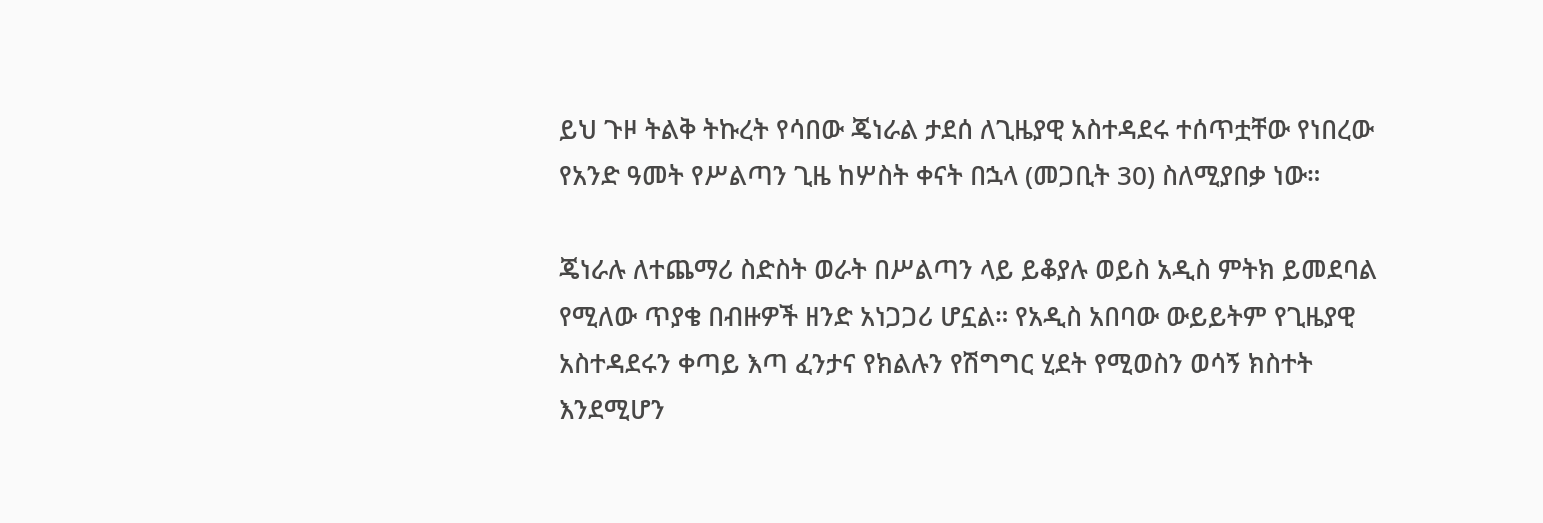ይህ ጉዞ ትልቅ ትኩረት የሳበው ጄነራል ታደሰ ለጊዜያዊ አስተዳደሩ ተሰጥቷቸው የነበረው የአንድ ዓመት የሥልጣን ጊዜ ከሦስት ቀናት በኋላ (መጋቢት 30) ስለሚያበቃ ነው።

ጄነራሉ ለተጨማሪ ስድስት ወራት በሥልጣን ላይ ይቆያሉ ወይስ አዲስ ምትክ ይመደባል የሚለው ጥያቄ በብዙዎች ዘንድ አነጋጋሪ ሆኗል። የአዲስ አበባው ውይይትም የጊዜያዊ አስተዳደሩን ቀጣይ እጣ ፈንታና የክልሉን የሽግግር ሂደት የሚወስን ወሳኝ ክስተት እንደሚሆን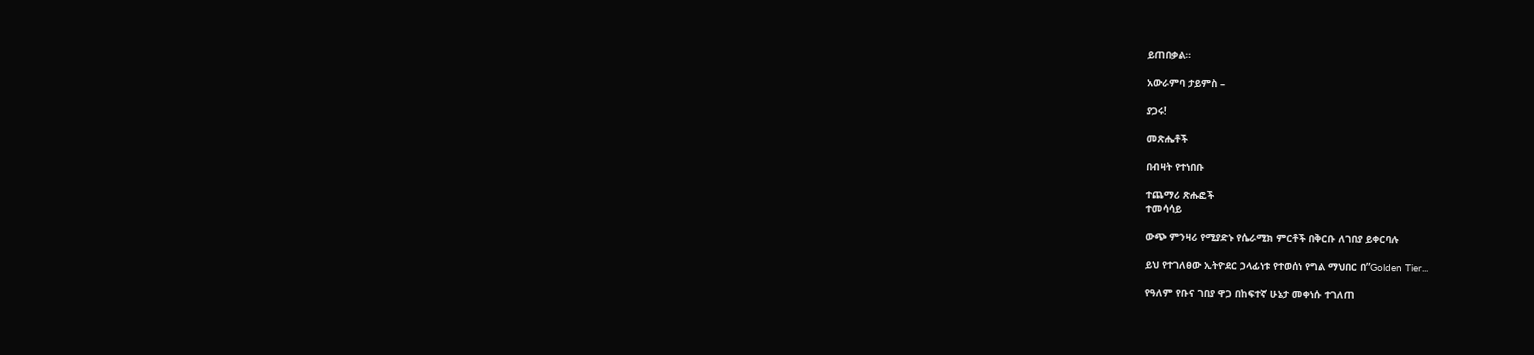ይጠበቃል።

አውራምባ ታይምስ –

ያጋሩ!

መጽሔቶች

በብዛት የተነበቡ

ተጨማሪ ጽሑፎች
ተመሳሳይ

ውጭ ምንዛሪ የሚያድኑ የሴራሚክ ምርቶች በቅርቡ ለገበያ ይቀርባሉ

ይህ የተገለፀው ኢትዮደር ኃላፊነቱ የተወሰነ የግል ማህበር በ”Golden Tier...

የዓለም የቡና ገበያ ዋጋ በከፍተኛ ሁኔታ መቀነሱ ተገለጠ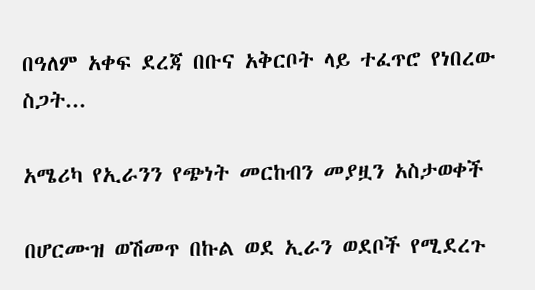በዓለም አቀፍ ደረጃ በቡና አቅርቦት ላይ ተፈጥሮ የነበረው ስጋት...

አሜሪካ የኢራንን የጭነት መርከብን መያዟን አስታወቀች

በሆርሙዝ ወሽመጥ በኩል ወደ ኢራን ወደቦች የሚደረጉ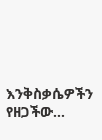እንቅስቃሴዎችን የዘጋችው...